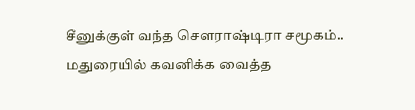சீனுக்குள் வந்த செளராஷ்டிரா சமூகம்.. மதுரையில் கவனிக்க வைத்த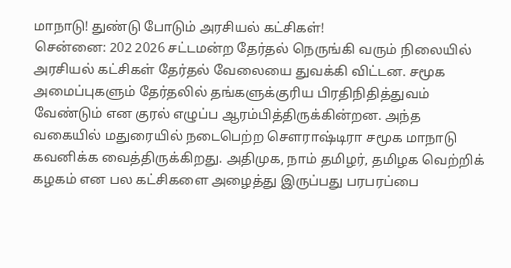மாநாடு! துண்டு போடும் அரசியல் கட்சிகள்!
சென்னை: 202 2026 சட்டமன்ற தேர்தல் நெருங்கி வரும் நிலையில் அரசியல் கட்சிகள் தேர்தல் வேலையை துவக்கி விட்டன. சமூக அமைப்புகளும் தேர்தலில் தங்களுக்குரிய பிரதிநிதித்துவம் வேண்டும் என குரல் எழுப்ப ஆரம்பித்திருக்கின்றன. அந்த வகையில் மதுரையில் நடைபெற்ற செளராஷ்டிரா சமூக மாநாடு கவனிக்க வைத்திருக்கிறது. அதிமுக, நாம் தமிழர், தமிழக வெற்றிக் கழகம் என பல கட்சிகளை அழைத்து இருப்பது பரபரப்பை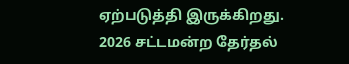ஏற்படுத்தி இருக்கிறது.
2026 சட்டமன்ற தேர்தல்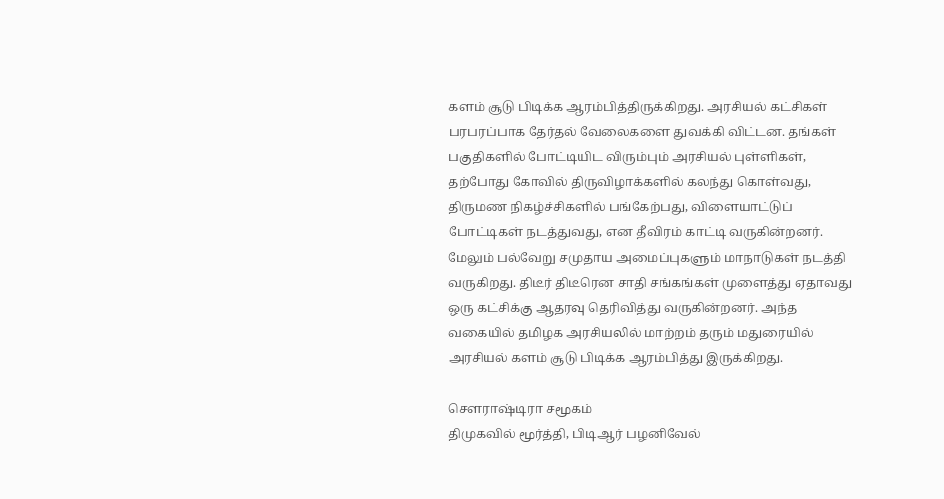களம் சூடு பிடிக்க ஆரம்பித்திருக்கிறது. அரசியல் கட்சிகள் பரபரப்பாக தேர்தல் வேலைகளை துவக்கி விட்டன. தங்கள் பகுதிகளில் போட்டியிட விரும்பும் அரசியல் புள்ளிகள், தற்போது கோவில் திருவிழாக்களில் கலந்து கொள்வது, திருமண நிகழ்ச்சிகளில் பங்கேற்பது, விளையாட்டுப் போட்டிகள் நடத்துவது, என தீவிரம் காட்டி வருகின்றனர்.
மேலும் பல்வேறு சமுதாய அமைப்புகளும் மாநாடுகள் நடத்தி வருகிறது. திடீர் திடீரென சாதி சங்கங்கள் முளைத்து ஏதாவது ஒரு கட்சிக்கு ஆதரவு தெரிவித்து வருகின்றனர். அந்த வகையில் தமிழக அரசியலில் மாற்றம் தரும் மதுரையில் அரசியல் களம் சூடு பிடிக்க ஆரம்பித்து இருக்கிறது.

சௌராஷ்டிரா சமூகம்
திமுகவில் மூர்த்தி, பிடிஆர் பழனிவேல்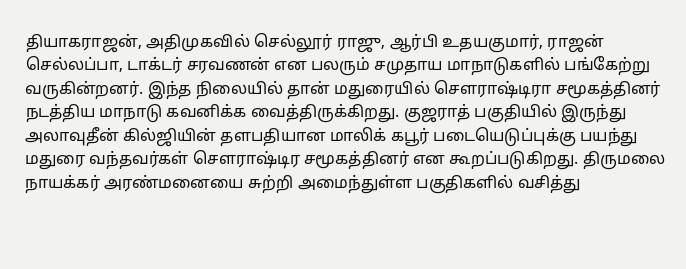தியாகராஜன், அதிமுகவில் செல்லூர் ராஜு, ஆர்பி உதயகுமார், ராஜன் செல்லப்பா, டாக்டர் சரவணன் என பலரும் சமுதாய மாநாடுகளில் பங்கேற்று வருகின்றனர். இந்த நிலையில் தான் மதுரையில் சௌராஷ்டிரா சமூகத்தினர் நடத்திய மாநாடு கவனிக்க வைத்திருக்கிறது. குஜராத் பகுதியில் இருந்து அலாவுதீன் கில்ஜியின் தளபதியான மாலிக் கபூர் படையெடுப்புக்கு பயந்து மதுரை வந்தவர்கள் சௌராஷ்டிர சமூகத்தினர் என கூறப்படுகிறது. திருமலை நாயக்கர் அரண்மனையை சுற்றி அமைந்துள்ள பகுதிகளில் வசித்து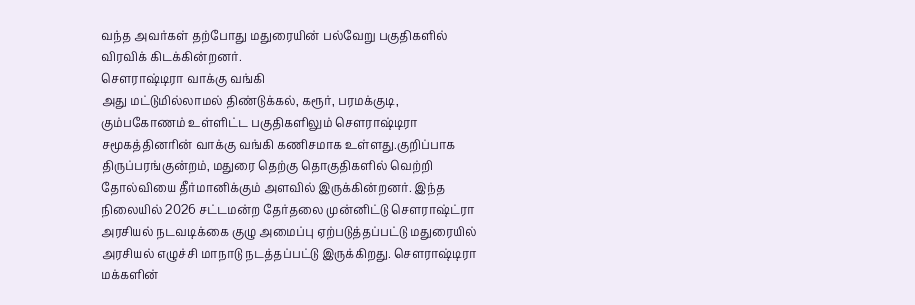வந்த அவர்கள் தற்போது மதுரையின் பல்வேறு பகுதிகளில் விரவிக் கிடக்கின்றனர்.
சௌராஷ்டிரா வாக்கு வங்கி
அது மட்டுமில்லாமல் திண்டுக்கல், கரூர், பரமக்குடி, கும்பகோணம் உள்ளிட்ட பகுதிகளிலும் சௌராஷ்டிரா சமூகத்தினரின் வாக்கு வங்கி கணிசமாக உள்ளது.குறிப்பாக திருப்பரங்குன்றம், மதுரை தெற்கு தொகுதிகளில் வெற்றி தோல்வியை தீர்மானிக்கும் அளவில் இருக்கின்றனர். இந்த நிலையில் 2026 சட்டமன்ற தேர்தலை முன்னிட்டு சௌராஷ்ட்ரா அரசியல் நடவடிக்கை குழு அமைப்பு ஏற்படுத்தப்பட்டு மதுரையில் அரசியல் எழுச்சி மாநாடு நடத்தப்பட்டு இருக்கிறது. சௌராஷ்டிரா மக்களின்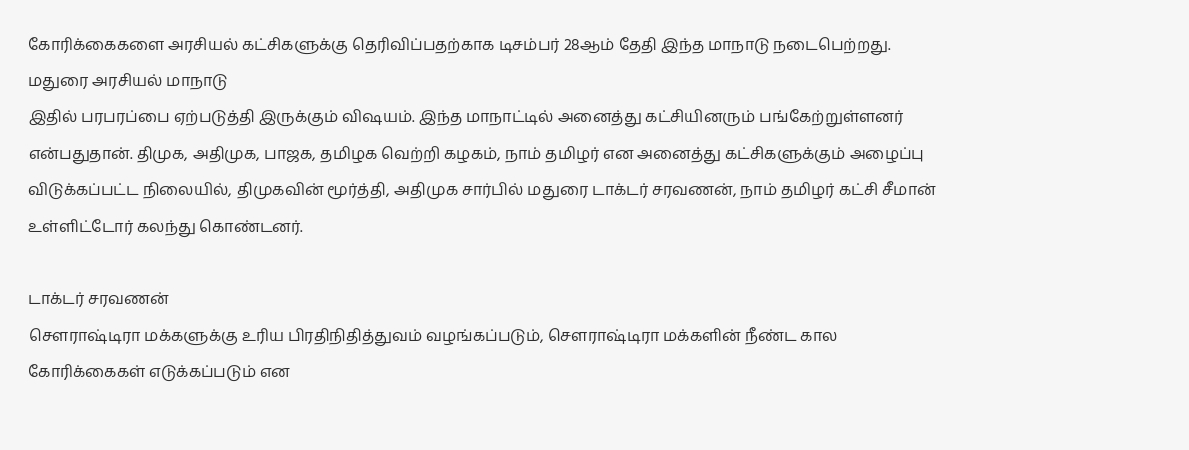கோரிக்கைகளை அரசியல் கட்சிகளுக்கு தெரிவிப்பதற்காக டிசம்பர் 28ஆம் தேதி இந்த மாநாடு நடைபெற்றது.
மதுரை அரசியல் மாநாடு
இதில் பரபரப்பை ஏற்படுத்தி இருக்கும் விஷயம். இந்த மாநாட்டில் அனைத்து கட்சியினரும் பங்கேற்றுள்ளனர் என்பதுதான். திமுக, அதிமுக, பாஜக, தமிழக வெற்றி கழகம், நாம் தமிழர் என அனைத்து கட்சிகளுக்கும் அழைப்பு விடுக்கப்பட்ட நிலையில், திமுகவின் மூர்த்தி, அதிமுக சார்பில் மதுரை டாக்டர் சரவணன், நாம் தமிழர் கட்சி சீமான் உள்ளிட்டோர் கலந்து கொண்டனர்.

டாக்டர் சரவணன்
சௌராஷ்டிரா மக்களுக்கு உரிய பிரதிநிதித்துவம் வழங்கப்படும், சௌராஷ்டிரா மக்களின் நீண்ட கால கோரிக்கைகள் எடுக்கப்படும் என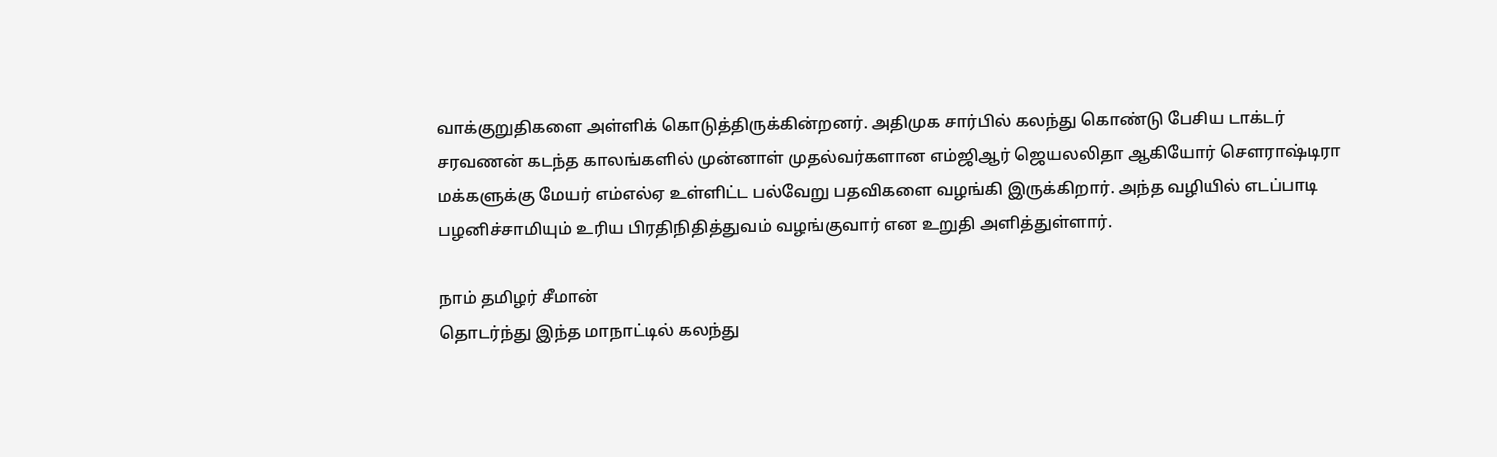வாக்குறுதிகளை அள்ளிக் கொடுத்திருக்கின்றனர். அதிமுக சார்பில் கலந்து கொண்டு பேசிய டாக்டர் சரவணன் கடந்த காலங்களில் முன்னாள் முதல்வர்களான எம்ஜிஆர் ஜெயலலிதா ஆகியோர் சௌராஷ்டிரா மக்களுக்கு மேயர் எம்எல்ஏ உள்ளிட்ட பல்வேறு பதவிகளை வழங்கி இருக்கிறார். அந்த வழியில் எடப்பாடி பழனிச்சாமியும் உரிய பிரதிநிதித்துவம் வழங்குவார் என உறுதி அளித்துள்ளார்.

நாம் தமிழர் சீமான்
தொடர்ந்து இந்த மாநாட்டில் கலந்து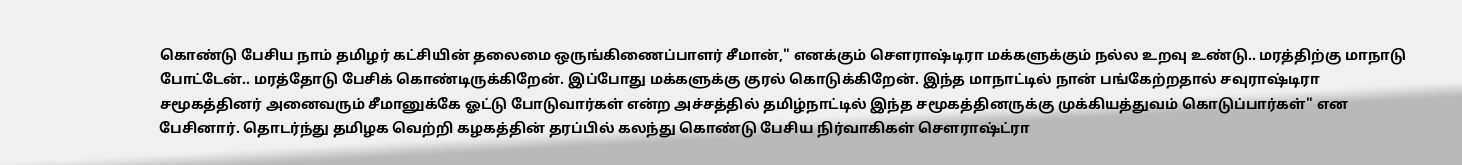கொண்டு பேசிய நாம் தமிழர் கட்சியின் தலைமை ஒருங்கிணைப்பாளர் சீமான்," எனக்கும் சௌராஷ்டிரா மக்களுக்கும் நல்ல உறவு உண்டு.. மரத்திற்கு மாநாடு போட்டேன்.. மரத்தோடு பேசிக் கொண்டிருக்கிறேன். இப்போது மக்களுக்கு குரல் கொடுக்கிறேன். இந்த மாநாட்டில் நான் பங்கேற்றதால் சவுராஷ்டிரா சமூகத்தினர் அனைவரும் சீமானுக்கே ஓட்டு போடுவார்கள் என்ற அச்சத்தில் தமிழ்நாட்டில் இந்த சமூகத்தினருக்கு முக்கியத்துவம் கொடுப்பார்கள்" என பேசினார். தொடர்ந்து தமிழக வெற்றி கழகத்தின் தரப்பில் கலந்து கொண்டு பேசிய நிர்வாகிகள் சௌராஷ்ட்ரா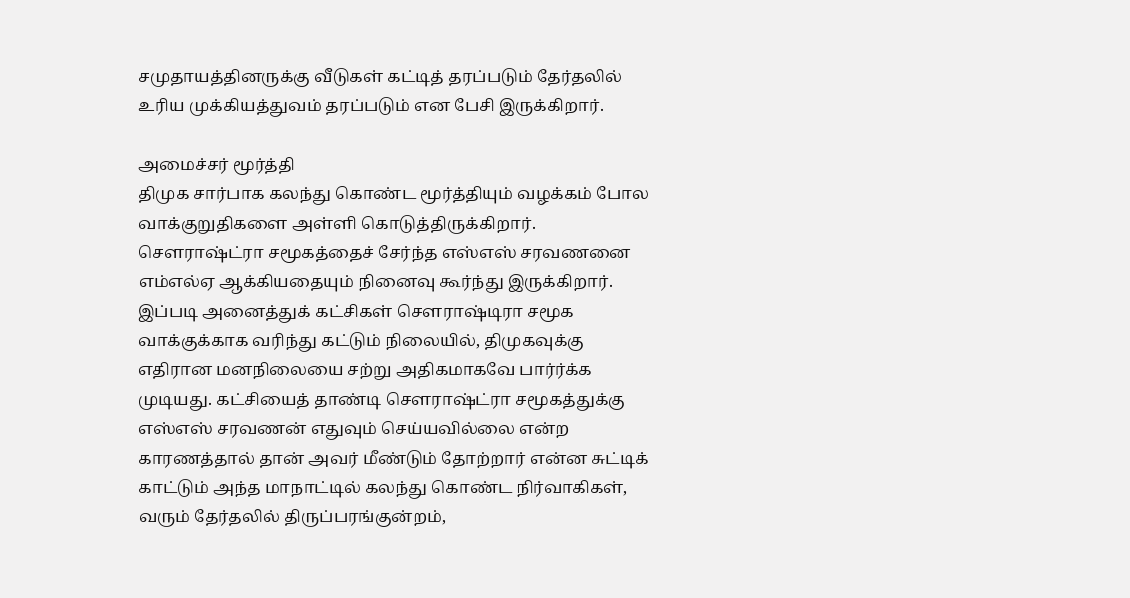சமுதாயத்தினருக்கு வீடுகள் கட்டித் தரப்படும் தேர்தலில் உரிய முக்கியத்துவம் தரப்படும் என பேசி இருக்கிறார்.

அமைச்சர் மூர்த்தி
திமுக சார்பாக கலந்து கொண்ட மூர்த்தியும் வழக்கம் போல வாக்குறுதிகளை அள்ளி கொடுத்திருக்கிறார். சௌராஷ்ட்ரா சமூகத்தைச் சேர்ந்த எஸ்எஸ் சரவணனை எம்எல்ஏ ஆக்கியதையும் நினைவு கூர்ந்து இருக்கிறார். இப்படி அனைத்துக் கட்சிகள் செளராஷ்டிரா சமூக வாக்குக்காக வரிந்து கட்டும் நிலையில், திமுகவுக்கு எதிரான மனநிலையை சற்று அதிகமாகவே பார்ர்க்க முடியது. கட்சியைத் தாண்டி சௌராஷ்ட்ரா சமூகத்துக்கு எஸ்எஸ் சரவணன் எதுவும் செய்யவில்லை என்ற காரணத்தால் தான் அவர் மீண்டும் தோற்றார் என்ன சுட்டிக் காட்டும் அந்த மாநாட்டில் கலந்து கொண்ட நிர்வாகிகள், வரும் தேர்தலில் திருப்பரங்குன்றம்,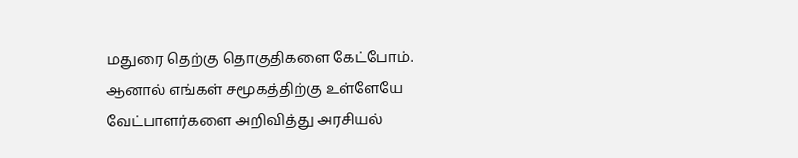மதுரை தெற்கு தொகுதிகளை கேட்போம். ஆனால் எங்கள் சமூகத்திற்கு உள்ளேயே வேட்பாளர்களை அறிவித்து அரசியல்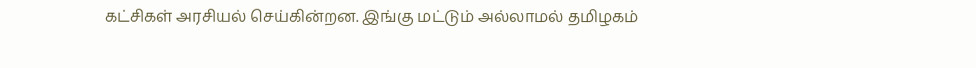கட்சிகள் அரசியல் செய்கின்றன. இங்கு மட்டும் அல்லாமல் தமிழகம்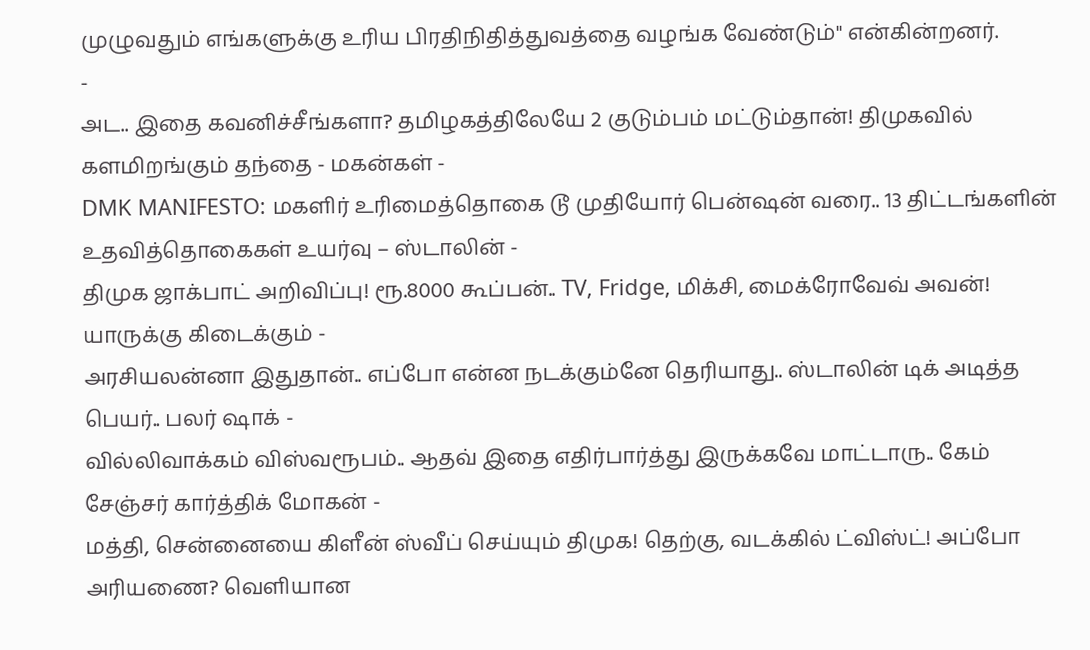முழுவதும் எங்களுக்கு உரிய பிரதிநிதித்துவத்தை வழங்க வேண்டும்" என்கின்றனர்.
-
அட.. இதை கவனிச்சீங்களா? தமிழகத்திலேயே 2 குடும்பம் மட்டும்தான்! திமுகவில் களமிறங்கும் தந்தை - மகன்கள் -
DMK MANIFESTO: மகளிர் உரிமைத்தொகை டூ முதியோர் பென்ஷன் வரை.. 13 திட்டங்களின் உதவித்தொகைகள் உயர்வு – ஸ்டாலின் -
திமுக ஜாக்பாட் அறிவிப்பு! ரூ.8000 கூப்பன்.. TV, Fridge, மிக்சி, மைக்ரோவேவ் அவன்! யாருக்கு கிடைக்கும் -
அரசியலன்னா இதுதான்.. எப்போ என்ன நடக்கும்னே தெரியாது.. ஸ்டாலின் டிக் அடித்த பெயர்.. பலர் ஷாக் -
வில்லிவாக்கம் விஸ்வரூபம்.. ஆதவ் இதை எதிர்பார்த்து இருக்கவே மாட்டாரு.. கேம் சேஞ்சர் கார்த்திக் மோகன் -
மத்தி, சென்னையை கிளீன் ஸ்வீப் செய்யும் திமுக! தெற்கு, வடக்கில் ட்விஸ்ட்! அப்போ அரியணை? வெளியான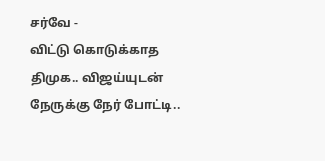சர்வே -
விட்டு கொடுக்காத திமுக.. விஜய்யுடன் நேருக்கு நேர் போட்டி..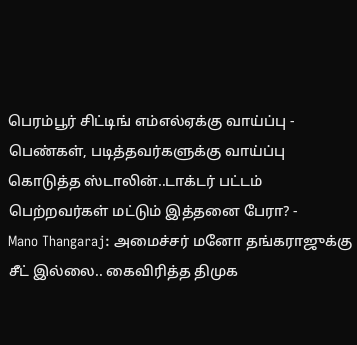பெரம்பூர் சிட்டிங் எம்எல்ஏக்கு வாய்ப்பு -
பெண்கள், படித்தவர்களுக்கு வாய்ப்பு கொடுத்த ஸ்டாலின்..டாக்டர் பட்டம் பெற்றவர்கள் மட்டும் இத்தனை பேரா? -
Mano Thangaraj: அமைச்சர் மனோ தங்கராஜுக்கு சீட் இல்லை.. கைவிரித்த திமுக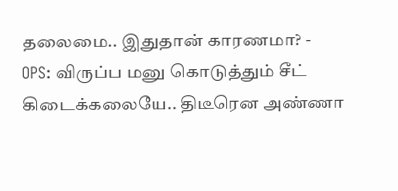தலைமை.. இதுதான் காரணமா? -
OPS: விருப்ப மனு கொடுத்தும் சீட் கிடைக்கலையே.. திடீரென அண்ணா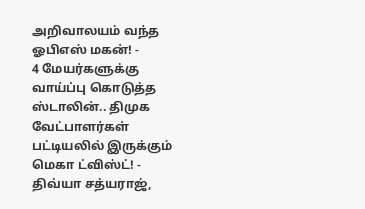அறிவாலயம் வந்த ஓபிஎஸ் மகன்! -
4 மேயர்களுக்கு வாய்ப்பு கொடுத்த ஸ்டாலின்.. திமுக வேட்பாளர்கள் பட்டியலில் இருக்கும் மெகா ட்விஸ்ட்! -
திவ்யா சத்யராஜ்,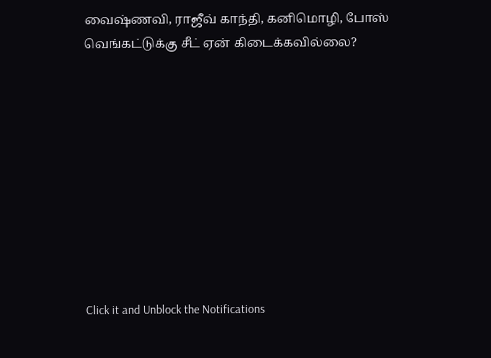வைஷ்ணவி, ராஜீவ் காந்தி, கனிமொழி, போஸ் வெங்கட்டுக்கு சீட் ஏன் கிடைக்கவில்லை?










Click it and Unblock the Notifications